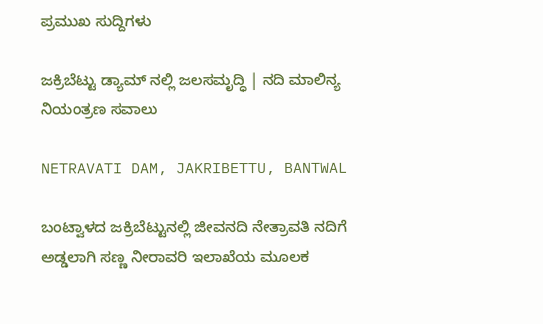ಪ್ರಮುಖ ಸುದ್ದಿಗಳು

ಜಕ್ರಿಬೆಟ್ಟು ಡ್ಯಾಮ್ ನಲ್ಲಿ ಜಲಸಮೃದ್ಧಿ | ನದಿ ಮಾಲಿನ್ಯ ನಿಯಂತ್ರಣ ಸವಾಲು

NETRAVATI DAM, JAKRIBETTU, BANTWAL

ಬಂಟ್ವಾಳದ ಜಕ್ರಿಬೆಟ್ಟುನಲ್ಲಿ ಜೀವನದಿ ನೇತ್ರಾವತಿ ನದಿಗೆ ಅಡ್ಡಲಾಗಿ ಸಣ್ಣ ನೀರಾವರಿ ಇಲಾಖೆಯ ಮೂಲಕ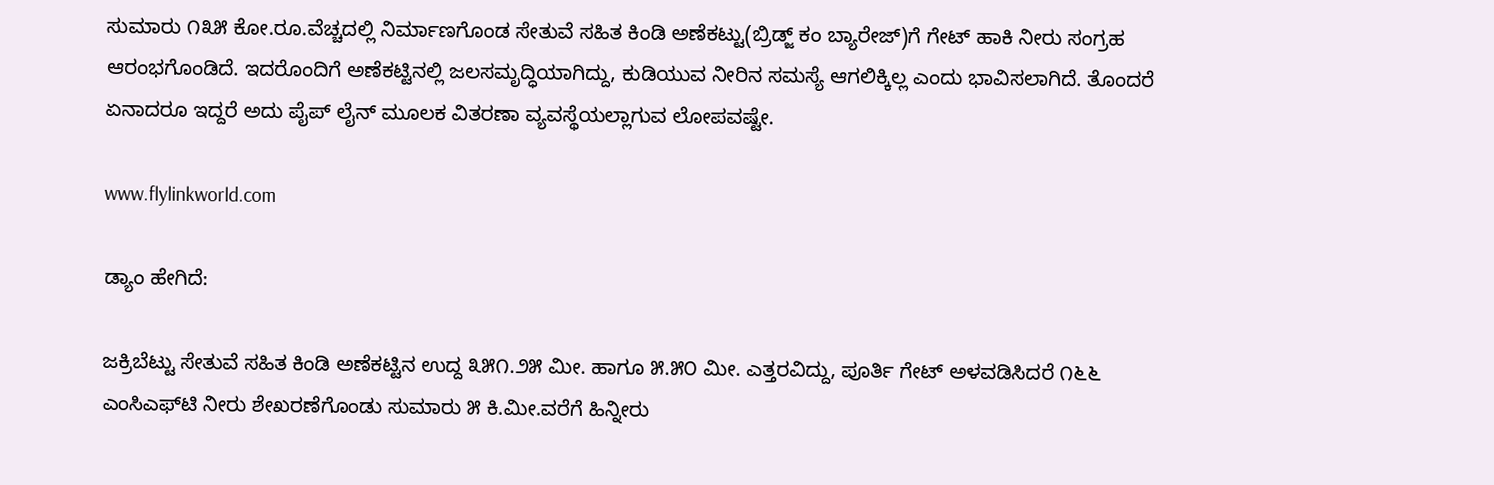ಸುಮಾರು ೧೩೫ ಕೋ.ರೂ.ವೆಚ್ಚದಲ್ಲಿ ನಿರ್ಮಾಣಗೊಂಡ ಸೇತುವೆ ಸಹಿತ ಕಿಂಡಿ ಅಣೆಕಟ್ಟು(ಬ್ರಿಡ್ಜ್ ಕಂ ಬ್ಯಾರೇಜ್)ಗೆ ಗೇಟ್ ಹಾಕಿ ನೀರು ಸಂಗ್ರಹ ಆರಂಭಗೊಂಡಿದೆ. ಇದರೊಂದಿಗೆ ಅಣೆಕಟ್ಟಿನಲ್ಲಿ ಜಲಸಮೃದ್ಧಿಯಾಗಿದ್ದು, ಕುಡಿಯುವ ನೀರಿನ ಸಮಸ್ಯೆ ಆಗಲಿಕ್ಕಿಲ್ಲ ಎಂದು ಭಾವಿಸಲಾಗಿದೆ. ತೊಂದರೆ ಏನಾದರೂ ಇದ್ದರೆ ಅದು ಪೈಪ್ ಲೈನ್ ಮೂಲಕ ವಿತರಣಾ ವ್ಯವಸ್ಥೆಯಲ್ಲಾಗುವ ಲೋಪವಷ್ಟೇ.

www.flylinkworld.com

ಡ್ಯಾಂ ಹೇಗಿದೆ:

ಜಕ್ರಿಬೆಟ್ಟು ಸೇತುವೆ ಸಹಿತ ಕಿಂಡಿ ಅಣೆಕಟ್ಟಿನ ಉದ್ದ ೩೫೧.೨೫ ಮೀ. ಹಾಗೂ ೫.೫೦ ಮೀ. ಎತ್ತರವಿದ್ದು, ಪೂರ್ತಿ ಗೇಟ್ ಅಳವಡಿಸಿದರೆ ೧೬೬ ಎಂಸಿಎಫ್‌ಟಿ ನೀರು ಶೇಖರಣೆಗೊಂಡು ಸುಮಾರು ೫ ಕಿ.ಮೀ.ವರೆಗೆ ಹಿನ್ನೀರು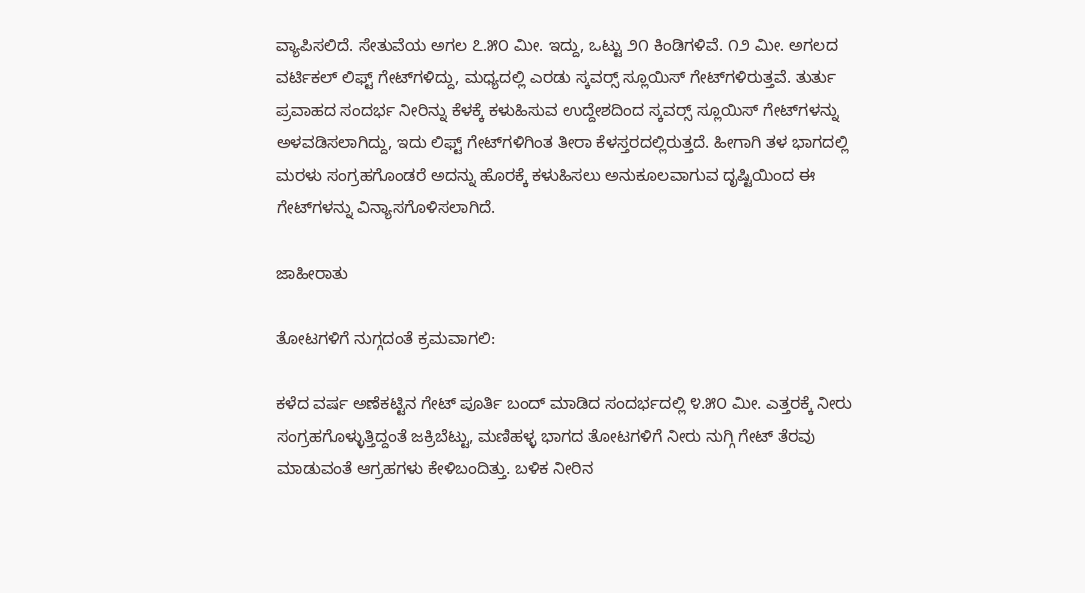ವ್ಯಾಪಿಸಲಿದೆ. ಸೇತುವೆಯ ಅಗಲ ೭.೫೦ ಮೀ. ಇದ್ದು, ಒಟ್ಟು ೨೧ ಕಿಂಡಿಗಳಿವೆ. ೧೨ ಮೀ. ಅಗಲದ ವರ್ಟಿಕಲ್ ಲಿಫ್ಟ್ ಗೇಟ್‌ಗಳಿದ್ದು, ಮಧ್ಯದಲ್ಲಿ ಎರಡು ಸ್ಕವರ್‍ಸ್ ಸ್ಲೂಯಿಸ್ ಗೇಟ್‌ಗಳಿರುತ್ತವೆ. ತುರ್ತು ಪ್ರವಾಹದ ಸಂದರ್ಭ ನೀರಿನ್ನು ಕೆಳಕ್ಕೆ ಕಳುಹಿಸುವ ಉದ್ದೇಶದಿಂದ ಸ್ಕವರ್‍ಸ್ ಸ್ಲೂಯಿಸ್ ಗೇಟ್‌ಗಳನ್ನು ಅಳವಡಿಸಲಾಗಿದ್ದು, ಇದು ಲಿಫ್ಟ್ ಗೇಟ್‌ಗಳಿಗಿಂತ ತೀರಾ ಕೆಳಸ್ತರದಲ್ಲಿರುತ್ತದೆ. ಹೀಗಾಗಿ ತಳ ಭಾಗದಲ್ಲಿ ಮರಳು ಸಂಗ್ರಹಗೊಂಡರೆ ಅದನ್ನು ಹೊರಕ್ಕೆ ಕಳುಹಿಸಲು ಅನುಕೂಲವಾಗುವ ದೃಷ್ಟಿಯಿಂದ ಈ ಗೇಟ್‌ಗಳನ್ನು ವಿನ್ಯಾಸಗೊಳಿಸಲಾಗಿದೆ.

ಜಾಹೀರಾತು

ತೋಟಗಳಿಗೆ ನುಗ್ಗದಂತೆ ಕ್ರಮವಾಗಲಿ:

ಕಳೆದ ವರ್ಷ ಅಣೆಕಟ್ಟಿನ ಗೇಟ್ ಪೂರ್ತಿ ಬಂದ್ ಮಾಡಿದ ಸಂದರ್ಭದಲ್ಲಿ ೪.೫೦ ಮೀ. ಎತ್ತರಕ್ಕೆ ನೀರು ಸಂಗ್ರಹಗೊಳ್ಳುತ್ತಿದ್ದಂತೆ ಜಕ್ರಿಬೆಟ್ಟು, ಮಣಿಹಳ್ಳ ಭಾಗದ ತೋಟಗಳಿಗೆ ನೀರು ನುಗ್ಗಿ ಗೇಟ್ ತೆರವು ಮಾಡುವಂತೆ ಆಗ್ರಹಗಳು ಕೇಳಿಬಂದಿತ್ತು. ಬಳಿಕ ನೀರಿನ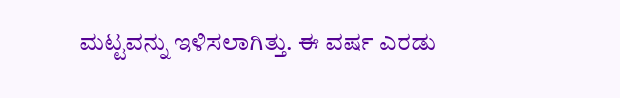ಮಟ್ಟವನ್ನು ಇಳಿಸಲಾಗಿತ್ತು. ಈ ವರ್ಷ ಎರಡು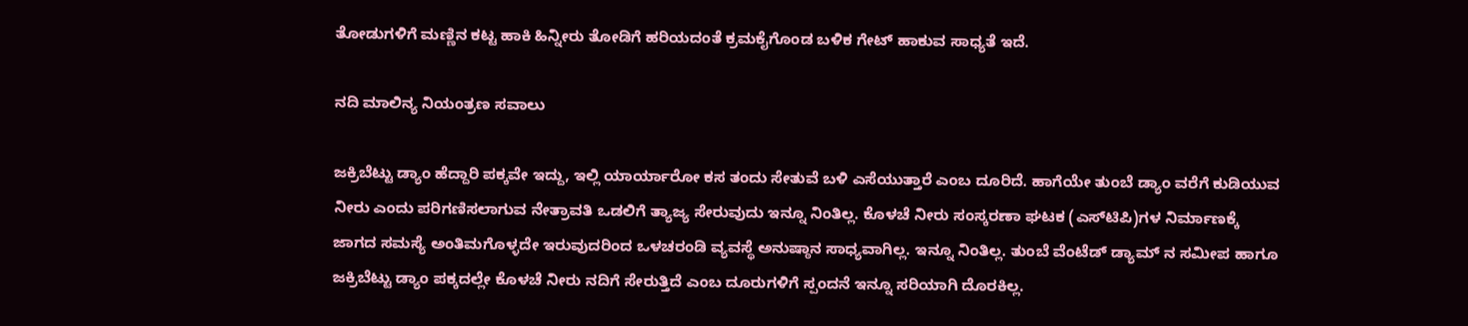ತೋಡುಗಳಿಗೆ ಮಣ್ಣಿನ ಕಟ್ಟ ಹಾಕಿ ಹಿನ್ನೀರು ತೋಡಿಗೆ ಹರಿಯದಂತೆ ಕ್ರಮಕೈಗೊಂಡ ಬಳಿಕ ಗೇಟ್ ಹಾಕುವ ಸಾಧ್ಯತೆ ಇದೆ.

ನದಿ ಮಾಲಿನ್ಯ ನಿಯಂತ್ರಣ ಸವಾಲು

ಜಕ್ರಿಬೆಟ್ಟು ಡ್ಯಾಂ ಹೆದ್ದಾರಿ ಪಕ್ಕವೇ ಇದ್ದು, ಇಲ್ಲಿ ಯಾರ್ಯಾರೋ ಕಸ ತಂದು ಸೇತುವೆ ಬಳಿ ಎಸೆಯುತ್ತಾರೆ ಎಂಬ ದೂರಿದೆ. ಹಾಗೆಯೇ ತುಂಬೆ ಡ್ಯಾಂ ವರೆಗೆ ಕುಡಿಯುವ ನೀರು ಎಂದು ಪರಿಗಣಿಸಲಾಗುವ ನೇತ್ರಾವತಿ ಒಡಲಿಗೆ ತ್ಯಾಜ್ಯ ಸೇರುವುದು ಇನ್ನೂ ನಿಂತಿಲ್ಲ. ಕೊಳಚೆ ನೀರು ಸಂಸ್ಕರಣಾ ಘಟಕ (ಎಸ್‌ಟಿಪಿ)ಗಳ ನಿರ್ಮಾಣಕ್ಕೆ ಜಾಗದ ಸಮಸ್ಯೆ ಅಂತಿಮಗೊಳ್ಳದೇ ಇರುವುದರಿಂದ ಒಳಚರಂಡಿ ವ್ಯವಸ್ಥೆ ಅನುಷ್ಠಾನ ಸಾಧ್ಯವಾಗಿಲ್ಲ. ಇನ್ನೂ ನಿಂತಿಲ್ಲ. ತುಂಬೆ ವೆಂಟೆಡ್ ಡ್ಯಾಮ್ ನ ಸಮೀಪ ಹಾಗೂ ಜಕ್ರಿಬೆಟ್ಟು ಡ್ಯಾಂ ಪಕ್ಕದಲ್ಲೇ ಕೊಳಚೆ ನೀರು ನದಿಗೆ ಸೇರುತ್ತಿದೆ ಎಂಬ ದೂರುಗಳಿಗೆ ಸ್ಪಂದನೆ ಇನ್ನೂ ಸರಿಯಾಗಿ ದೊರಕಿಲ್ಲ.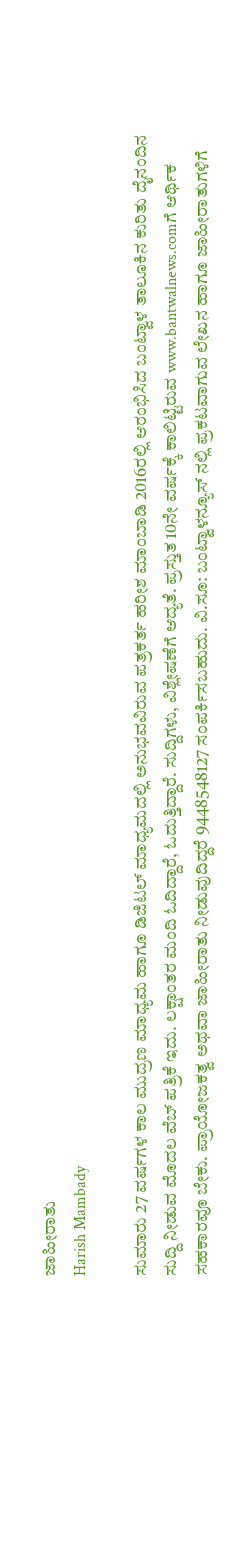ಜಾಹೀರಾತು
Harish Mambady

ಸುಮಾರು 27 ವರ್ಷಗಳ ಕಾಲ ಮುದ್ರಣ ಮಾಧ್ಯಮ ಹಾಗೂ ಡಿಜಿಟಲ್ ಮಾಧ್ಯಮದಲ್ಲಿ ಅನುಭವವಿರುವ ಪತ್ರಕರ್ತ ಹರೀಶ ಮಾಂಬಾಡಿ 2016ರಲ್ಲಿ ಆರಂಭಿಸಿದ ಬಂಟ್ವಾಳ ತಾಲೂಕಿನ ಕುರಿತು ದೈನಂದಿನ ಸುದ್ದಿ ನೀಡುವ ಮೊದಲ ವೆಬ್ ಪತ್ರಿಕೆ ಇದು. ಲಕ್ಷಾಂತರ ಮಂದಿ ಓದಿದ್ದಾರೆ, ಓದುತ್ತಿದ್ದಾರೆ. ಸುದ್ದಿಗಳು, ವಿಶ್ಲೇಷಣೆಗೆ ಆದ್ಯತೆ. ಪ್ರಸ್ತುತ 10ನೇ ವರ್ಷಕ್ಕೆ ಕಾಲಿಟ್ಟಿರುವ www.bantwalnews.comಗೆ ಆರ್ಥಿಕ ಸಹಕಾರವೂ ಬೇಕು. ಪ್ರಾಯೋಜಕತ್ವ ಅಥವಾ ಜಾಹೀರಾತು ನೀಡುವುದಿದ್ದರೆ 9448548127 ಸಂಪರ್ಕಿಸಬಹುದು. ವಿ.ಸೂ: ಬಂಟ್ವಾಳನ್ಯೂಸ್ ನಲ್ಲಿ ಪ್ರಕಟವಾಗುವ ಲೇಖನ ಹಾಗೂ ಜಾಹೀರಾತುಗಳಿಗೆ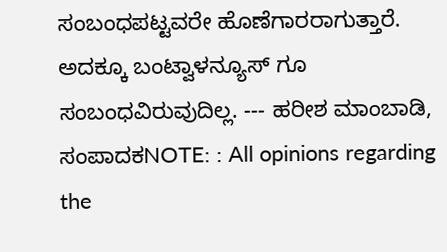ಸಂಬಂಧಪಟ್ಟವರೇ ಹೊಣೆಗಾರರಾಗುತ್ತಾರೆ. ಅದಕ್ಕೂ ಬಂಟ್ವಾಳನ್ಯೂಸ್ ಗೂ ಸಂಬಂಧವಿರುವುದಿಲ್ಲ. --- ಹರೀಶ ಮಾಂಬಾಡಿ, ಸಂಪಾದಕNOTE: : All opinions regarding the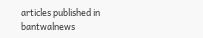articles published in bantwalnews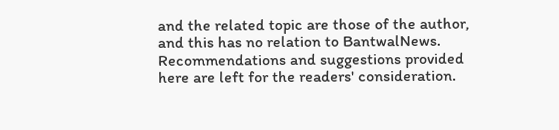and the related topic are those of the author, and this has no relation to BantwalNews. Recommendations and suggestions provided here are left for the readers' consideration.